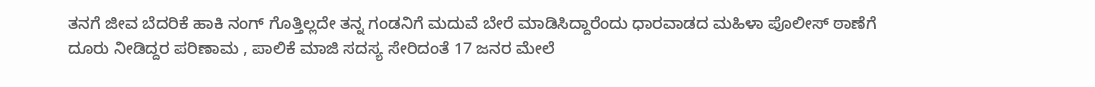ತನಗೆ ಜೀವ ಬೆದರಿಕೆ ಹಾಕಿ ನಂಗ್ ಗೊತ್ತಿಲ್ಲದೇ ತನ್ನ ಗಂಡನಿಗೆ ಮದುವೆ ಬೇರೆ ಮಾಡಿಸಿದ್ದಾರೆಂದು ಧಾರವಾಡದ ಮಹಿಳಾ ಪೊಲೀಸ್ ಠಾಣೆಗೆ ದೂರು ನೀಡಿದ್ದರ ಪರಿಣಾಮ , ಪಾಲಿಕೆ ಮಾಜಿ ಸದಸ್ಯ ಸೇರಿದಂತೆ 17 ಜನರ ಮೇಲೆ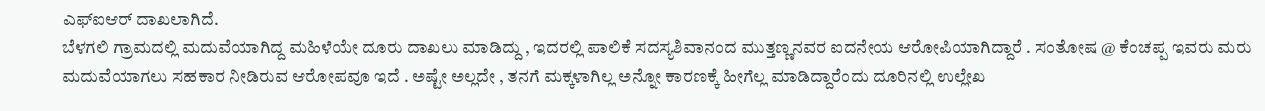ಎಫ್ಐಆರ್ ದಾಖಲಾಗಿದೆ.
ಬೆಳಗಲಿ ಗ್ರಾಮದಲ್ಲಿ ಮದುವೆಯಾಗಿದ್ದ ಮಹಿಳೆಯೇ ದೂರು ದಾಖಲು ಮಾಡಿದ್ದು , ಇದರಲ್ಲಿ ಪಾಲಿಕೆ ಸದಸ್ಯಶಿವಾನಂದ ಮುತ್ತಣ್ಣನವರ ಐದನೇಯ ಆರೋಪಿಯಾಗಿದ್ದಾರೆ . ಸಂತೋಷ @ ಕೆಂಚಪ್ಪ ಇವರು ಮರು ಮದುವೆಯಾಗಲು ಸಹಕಾರ ನೀಡಿರುವ ಆರೋಪವೂ ಇದೆ . ಅಷ್ಟೇ ಅಲ್ಲದೇ , ತನಗೆ ಮಕ್ಕಳಾಗಿಲ್ಲ ಅನ್ನೋ ಕಾರಣಕ್ಕೆ ಹೀಗೆಲ್ಲ ಮಾಡಿದ್ದಾರೆಂದು ದೂರಿನಲ್ಲಿ ಉಲ್ಲೇಖ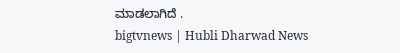ಮಾಡಲಾಗಿದೆ .
bigtvnews | Hubli Dharwad News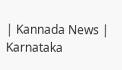| Kannada News | Karnataka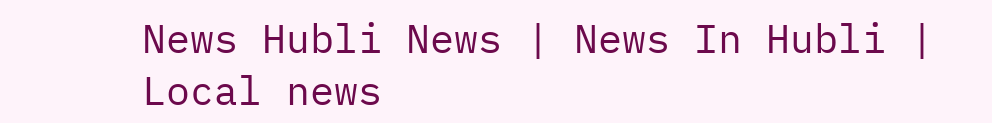News Hubli News | News In Hubli | Local news